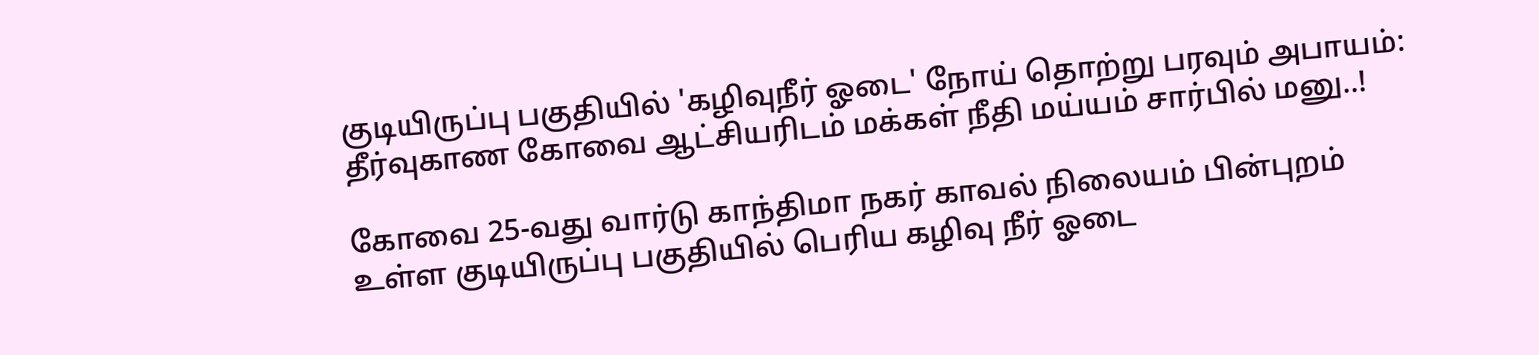குடியிருப்பு பகுதியில் 'கழிவுநீர் ஓடை' நோய் தொற்று பரவும் அபாயம்: தீர்வுகாண கோவை ஆட்சியரிடம் மக்கள் நீதி மய்யம் சார்பில் மனு..!

கோவை 25-வது வார்டு காந்திமா நகர் காவல் நிலையம் பின்புறம் உள்ள குடியிருப்பு பகுதியில் பெரிய கழிவு நீர் ஓடை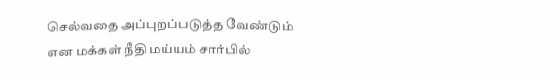செல்வதை அப்புறப்படுத்த வேண்டும் என மக்கள் நீதி மய்யம் சார்பில்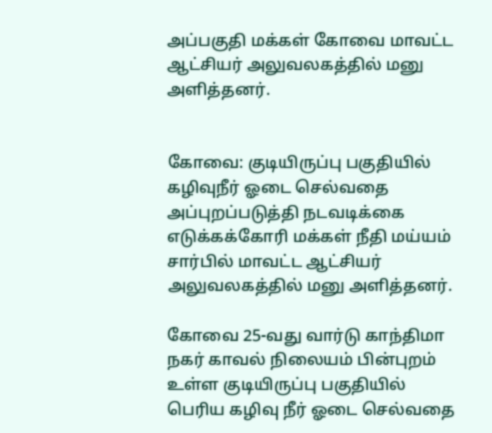அப்பகுதி மக்கள் கோவை மாவட்ட ஆட்சியர் அலுவலகத்தில் மனு அளித்தனர்.


கோவை: குடியிருப்பு பகுதியில் கழிவுநீர் ஓடை செல்வதை அப்புறப்படுத்தி நடவடிக்கை எடுக்கக்கோரி மக்கள் நீதி மய்யம் சார்பில் மாவட்ட ஆட்சியர் அலுவலகத்தில் மனு அளித்தனர்.

கோவை 25-வது வார்டு காந்திமா நகர் காவல் நிலையம் பின்புறம் உள்ள குடியிருப்பு பகுதியில் பெரிய கழிவு நீர் ஓடை செல்வதை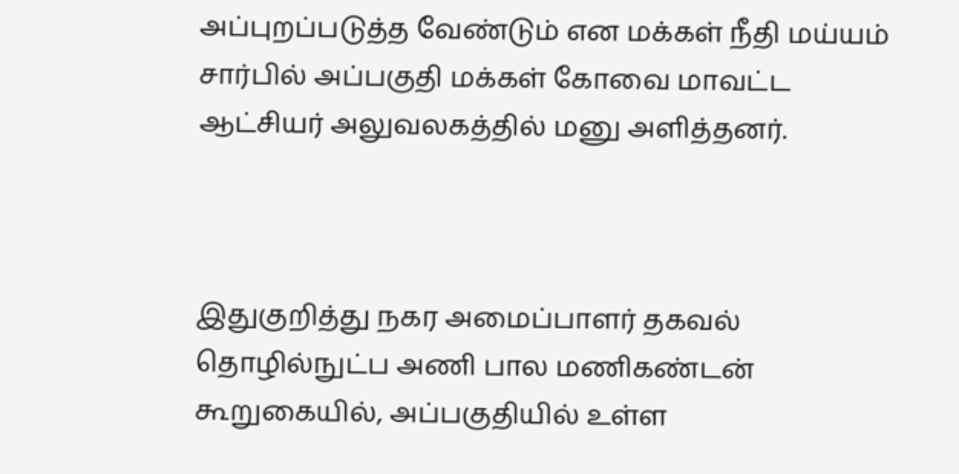அப்புறப்படுத்த வேண்டும் என மக்கள் நீதி மய்யம் சார்பில் அப்பகுதி மக்கள் கோவை மாவட்ட ஆட்சியர் அலுவலகத்தில் மனு அளித்தனர்.



இதுகுறித்து நகர அமைப்பாளர் தகவல் தொழில்நுட்ப அணி பால மணிகண்டன் கூறுகையில், அப்பகுதியில் உள்ள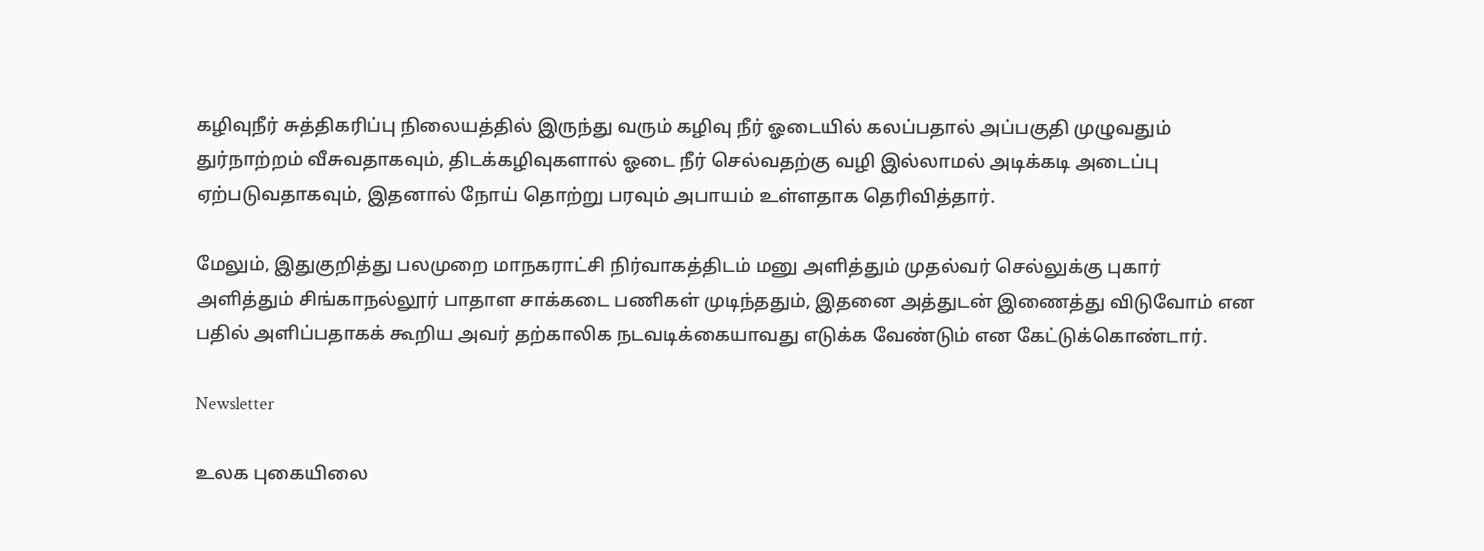கழிவுநீர் சுத்திகரிப்பு நிலையத்தில் இருந்து வரும் கழிவு நீர் ஓடையில் கலப்பதால் அப்பகுதி முழுவதும் துர்நாற்றம் வீசுவதாகவும், திடக்கழிவுகளால் ஓடை நீர் செல்வதற்கு வழி இல்லாமல் அடிக்கடி அடைப்பு ஏற்படுவதாகவும், இதனால் நோய் தொற்று பரவும் அபாயம் உள்ளதாக தெரிவித்தார்.

மேலும், இதுகுறித்து பலமுறை மாநகராட்சி நிர்வாகத்திடம் மனு அளித்தும் முதல்வர் செல்லுக்கு புகார் அளித்தும் சிங்காநல்லூர் பாதாள சாக்கடை பணிகள் முடிந்ததும், இதனை அத்துடன் இணைத்து விடுவோம் என பதில் அளிப்பதாகக் கூறிய அவர் தற்காலிக நடவடிக்கையாவது எடுக்க வேண்டும் என கேட்டுக்கொண்டார்.

Newsletter

உலக புகையிலை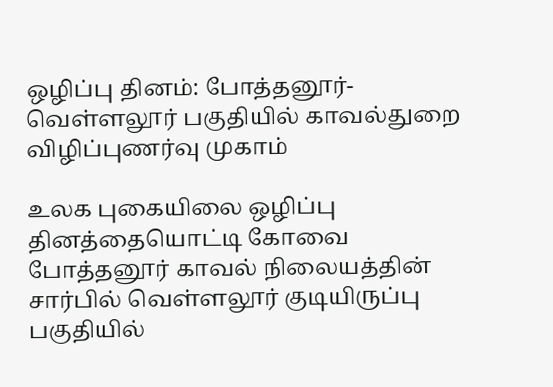ஒழிப்பு தினம்: போத்தனூர்-வெள்ளலூர் பகுதியில் காவல்துறை விழிப்புணர்வு முகாம்

உலக புகையிலை ஒழிப்பு தினத்தையொட்டி கோவை போத்தனூர் காவல் நிலையத்தின் சார்பில் வெள்ளலூர் குடியிருப்பு பகுதியில்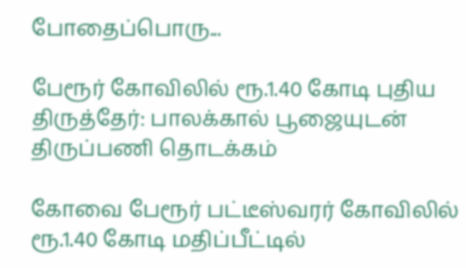போதைப்பொரு...

பேரூர் கோவிலில் ரூ.1.40 கோடி புதிய திருத்தேர்: பாலக்கால் பூஜையுடன் திருப்பணி தொடக்கம்

கோவை பேரூர் பட்டீஸ்வரர் கோவிலில் ரூ.1.40 கோடி மதிப்பீட்டில்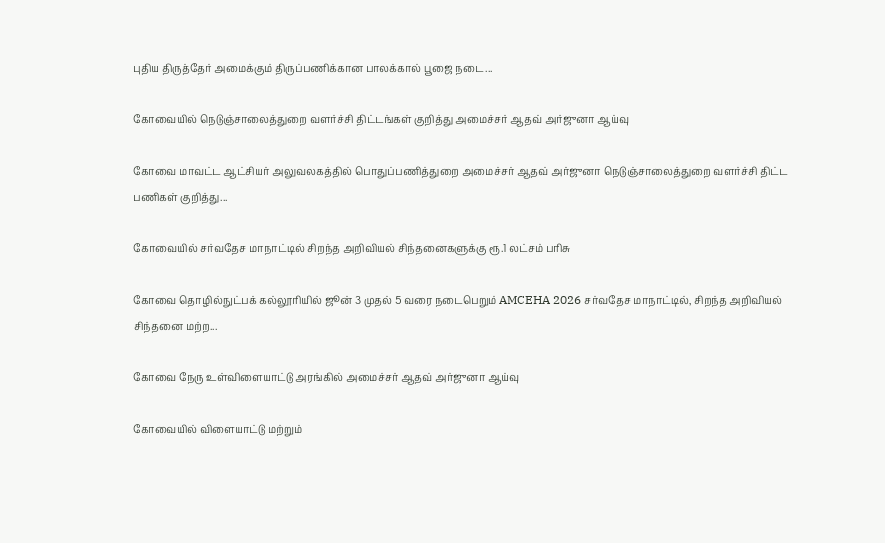புதிய திருத்தேர் அமைக்கும் திருப்பணிக்கான பாலக்கால் பூஜை நடை...

கோவையில் நெடுஞ்சாலைத்துறை வளர்ச்சி திட்டங்கள் குறித்து அமைச்சர் ஆதவ் அர்ஜுனா ஆய்வு

கோவை மாவட்ட ஆட்சியர் அலுவலகத்தில் பொதுப்பணித்துறை அமைச்சர் ஆதவ் அர்ஜுனா நெடுஞ்சாலைத்துறை வளர்ச்சி திட்ட பணிகள் குறித்து...

கோவையில் சர்வதேச மாநாட்டில் சிறந்த அறிவியல் சிந்தனைகளுக்கு ரூ.1 லட்சம் பரிசு

கோவை தொழில்நுட்பக் கல்லூரியில் ஜூன் 3 முதல் 5 வரை நடைபெறும் AMCEHA 2026 சர்வதேச மாநாட்டில், சிறந்த அறிவியல் சிந்தனை மற்ற...

கோவை நேரு உள்விளையாட்டு அரங்கில் அமைச்சர் ஆதவ் அர்ஜுனா ஆய்வு

கோவையில் விளையாட்டு மற்றும்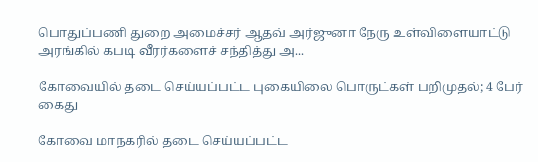பொதுப்பணி துறை அமைச்சர் ஆதவ் அர்ஜுனா நேரு உள்விளையாட்டு அரங்கில் கபடி வீரர்களைச் சந்தித்து அ...

கோவையில் தடை செய்யப்பட்ட புகையிலை பொருட்கள் பறிமுதல்; 4 பேர் கைது

கோவை மாநகரில் தடை செய்யப்பட்ட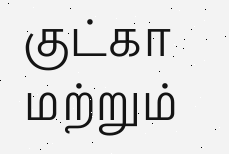குட்கா மற்றும்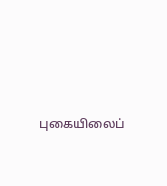புகையிலைப்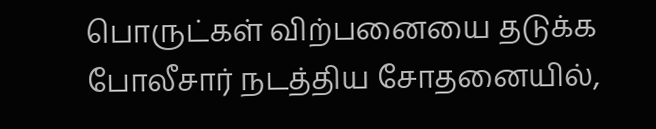பொருட்கள் விற்பனையை தடுக்க போலீசார் நடத்திய சோதனையில்,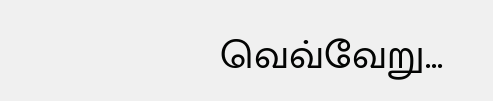வெவ்வேறு...